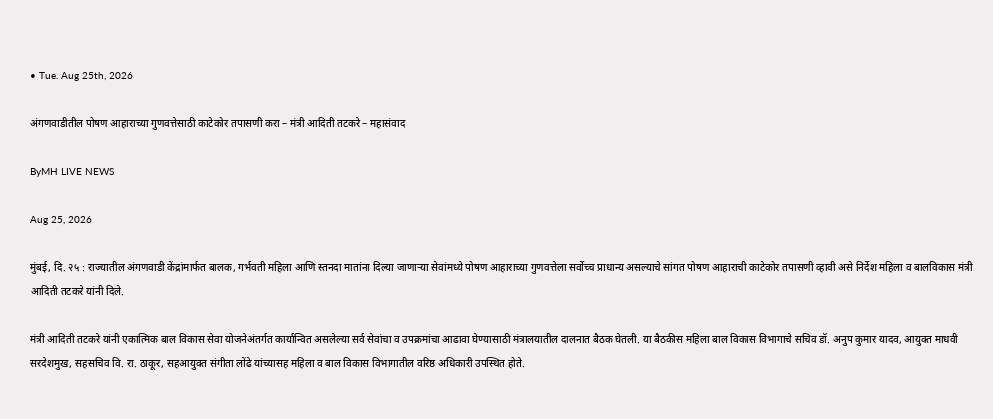• Tue. Aug 25th, 2026

अंगणवाडीतील पोषण आहाराच्या गुणवत्तेसाठी काटेकोर तपासणी करा – मंत्री आदिती तटकरे – महासंवाद

ByMH LIVE NEWS

Aug 25, 2026

मुंबई, दि. २५ : राज्यातील अंगणवाडी केंद्रांमार्फत बालक, गर्भवती महिला आणि स्तनदा मातांना दिल्या जाणाऱ्या सेवांमध्ये पोषण आहाराच्या गुणवत्तेला सर्वोच्च प्राधान्य असल्याचे सांगत पोषण आहाराची काटेकोर तपासणी व्हावी असे निर्देश महिला व बालविकास मंत्री आदिती तटकरे यांनी दिले.

मंत्री आदिती तटकरे यांनी एकात्मिक बाल विकास सेवा योजनेअंतर्गत कार्यान्वित असलेल्या सर्व सेवांचा व उपक्रमांचा आढावा घेण्यासाठी मंत्रालयातील दालनात बैठक घेतली. या बैठकीस महिला बाल विकास विभागाचे सचिव डॉ. अनुप कुमार यादव, आयुक्त माधवी सरदेशमुख, सहसचिव वि. रा. ठाकूर, सहआयुक्त संगीता लोंढे यांच्यासह महिला व बाल विकास विभागातील वरिष्ठ अधिकारी उपस्थित होते.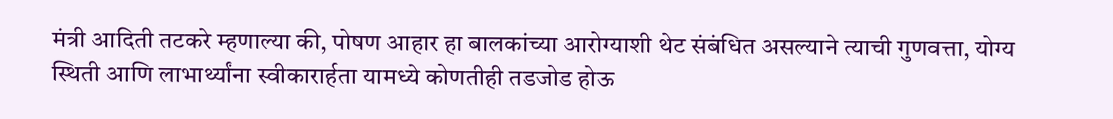मंत्री आदिती तटकरे म्हणाल्या की, पोषण आहार हा बालकांच्या आरोग्याशी थेट संबंधित असल्याने त्याची गुणवत्ता, योग्य स्थिती आणि लाभार्थ्यांना स्वीकारार्हता यामध्ये कोणतीही तडजोड होऊ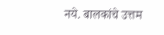नये. बालकांचे उत्तम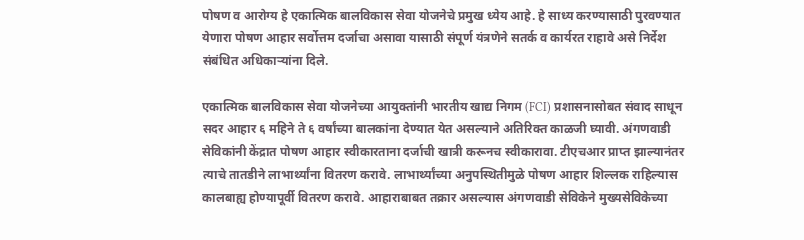पोषण व आरोग्य हे एकात्मिक बालविकास सेवा योजनेचे प्रमुख ध्येय आहे. हे साध्य करण्यासाठी पुरवण्यात येणारा पोषण आहार सर्वोत्तम दर्जाचा असावा यासाठी संपूर्ण यंत्रणेने सतर्क व कार्यरत राहावे असे निर्देश संबंधित अधिकाऱ्यांना दिले.

एकात्मिक बालविकास सेवा योजनेच्या आयुक्तांनी भारतीय खाद्य निगम (FCI) प्रशासनासोबत संवाद साधून सदर आहार ६ महिने ते ६ वर्षांच्या बालकांना देण्यात येत असल्याने अतिरिक्त काळजी घ्यावी. अंगणवाडी सेविकांनी केंद्रात पोषण आहार स्वीकारताना दर्जाची खात्री करूनच स्वीकारावा. टीएचआर प्राप्त झाल्यानंतर त्याचे तातडीने लाभार्थ्यांना वितरण करावे. लाभार्थ्यांच्या अनुपस्थितीमुळे पोषण आहार शिल्लक राहिल्यास कालबाह्य होण्यापूर्वी वितरण करावे. आहाराबाबत तक्रार असल्यास अंगणवाडी सेविकेने मुख्यसेविकेच्या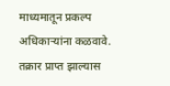माध्यमातून प्रकल्प अधिकाऱ्यांना कळवावे. तक्रार प्राप्त झाल्यास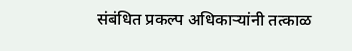संबंधित प्रकल्प अधिकाऱ्यांनी तत्काळ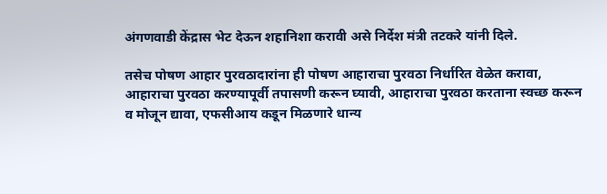अंगणवाडी केंद्रास भेट देऊन शहानिशा करावी असे निर्देश मंत्री तटकरे यांनी दिले.

तसेच पोषण आहार पुरवठादारांना ही पोषण आहाराचा पुरवठा निर्धारित वेळेत करावा, आहाराचा पुरवठा करण्यापूर्वी तपासणी करून घ्यावी, आहाराचा पुरवठा करताना स्वच्छ करून व मोजून द्यावा, एफसीआय कडून मिळणारे धान्य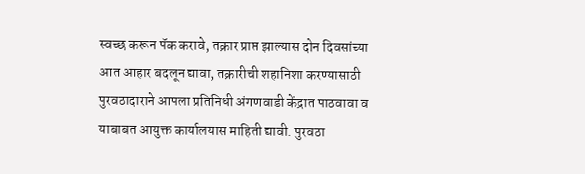स्वच्छ करून पॅक करावे, तक्रार प्राप्त झाल्यास दोन दिवसांच्या आत आहार बदलून द्यावा, तक्रारीची शहानिशा करण्यासाठी पुरवठादाराने आपला प्रतिनिधी अंगणवाडी केंद्रात पाठवावा व याबाबत आयुक्त कार्यालयास माहिती द्यावी. पुरवठा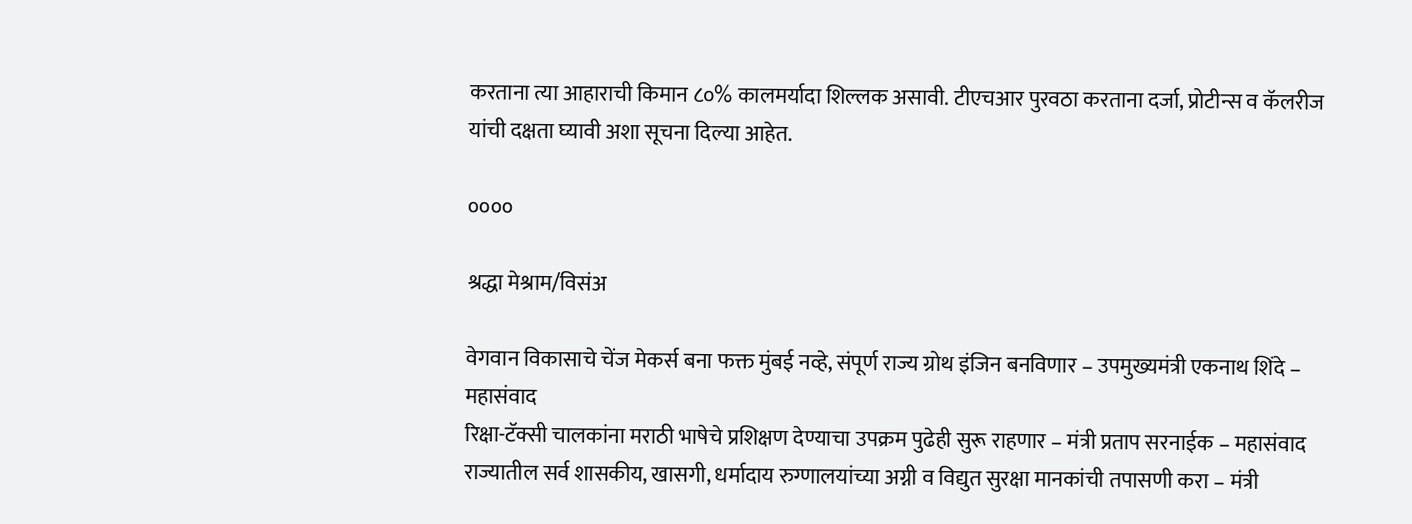करताना त्या आहाराची किमान ८०% कालमर्यादा शिल्लक असावी. टीएचआर पुरवठा करताना दर्जा, प्रोटीन्स व कॅलरीज यांची दक्षता घ्यावी अशा सूचना दिल्या आहेत.

००००

श्रद्धा मेश्राम/विसंअ

वेगवान विकासाचे चेंज मेकर्स बना फक्त मुंबई नव्हे, संपूर्ण राज्य ग्रोथ इंजिन बनविणार – उपमुख्यमंत्री एकनाथ शिंदे – महासंवाद
रिक्षा-टॅक्सी चालकांना मराठी भाषेचे प्रशिक्षण देण्याचा उपक्रम पुढेही सुरू राहणार – मंत्री प्रताप सरनाईक – महासंवाद
राज्यातील सर्व शासकीय, खासगी, धर्मादाय रुग्णालयांच्या अग्नी व विद्युत सुरक्षा मानकांची तपासणी करा – मंत्री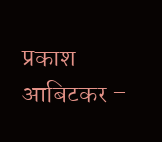प्रकाश आबिटकर –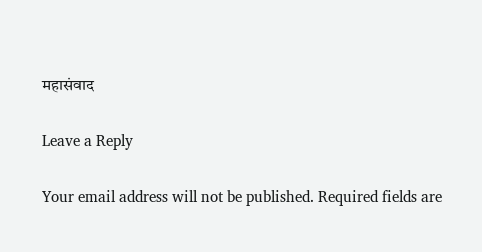महासंवाद

Leave a Reply

Your email address will not be published. Required fields are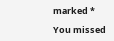marked *

You missed